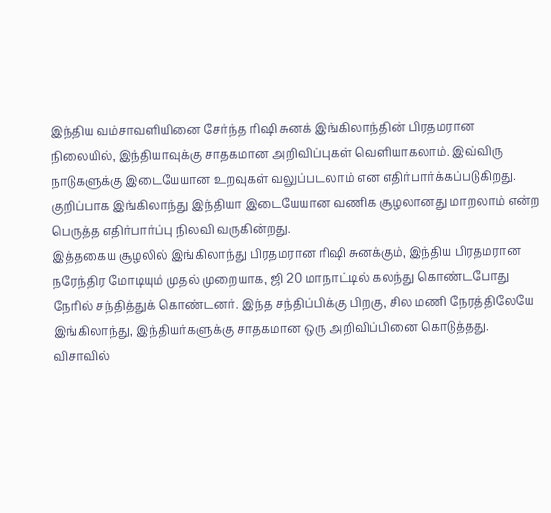இந்திய வம்சாவளியினை சேர்ந்த ரிஷி சுனக் இங்கிலாந்தின் பிரதமரான நிலையில், இந்தியாவுக்கு சாதகமான அறிவிப்புகள் வெளியாகலாம். இவ்விரு நாடுகளுக்கு இடையேயான உறவுகள் வலுப்படலாம் என எதிர்பார்க்கப்படுகிறது.
குறிப்பாக இங்கிலாந்து இந்தியா இடையேயான வணிக சூழலானது மாறலாம் என்ற பெருத்த எதிர்பார்ப்பு நிலவி வருகின்றது.
இத்தகைய சூழலில் இங்கிலாந்து பிரதமரான ரிஷி சுனக்கும், இந்திய பிரதமரான நரேந்திர மோடியும் முதல் முறையாக, ஜி 20 மாநாட்டில் கலந்து கொண்டபோது நேரில் சந்தித்துக் கொண்டனர். இந்த சந்திப்பிக்கு பிறகு, சில மணி நேரத்திலேயே இங்கிலாந்து, இந்தியர்களுக்கு சாதகமான ஒரு அறிவிப்பினை கொடுத்தது.
விசாவில்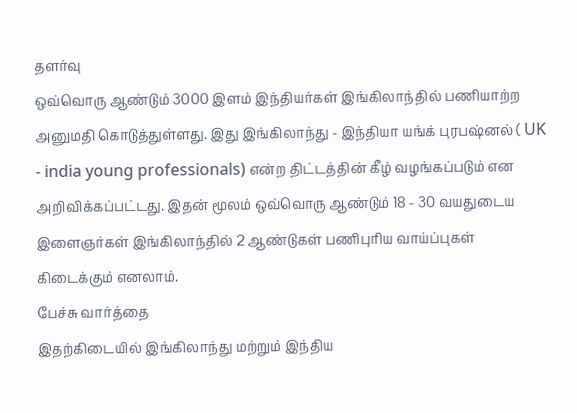தளர்வு
ஒவ்வொரு ஆண்டும் 3000 இளம் இந்தியர்கள் இங்கிலாந்தில் பணியாற்ற அனுமதி கொடுத்துள்ளது. இது இங்கிலாந்து - இந்தியா யங்க் புரபஷ்னல் ( UK - india young professionals) என்ற திட்டத்தின் கீழ் வழங்கப்படும் என அறிவிக்கப்பட்டது. இதன் மூலம் ஒவ்வொரு ஆண்டும் 18 - 30 வயதுடைய இளைஞர்கள் இங்கிலாந்தில் 2 ஆண்டுகள் பணிபுரிய வாய்ப்புகள் கிடைக்கும் எனலாம்.
பேச்சு வார்த்தை
இதற்கிடையில் இங்கிலாந்து மற்றும் இந்திய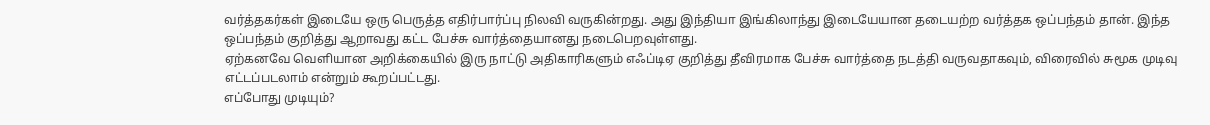வர்த்தகர்கள் இடையே ஒரு பெருத்த எதிர்பார்ப்பு நிலவி வருகின்றது. அது இந்தியா இங்கிலாந்து இடையேயான தடையற்ற வர்த்தக ஒப்பந்தம் தான். இந்த ஒப்பந்தம் குறித்து ஆறாவது கட்ட பேச்சு வார்த்தையானது நடைபெறவுள்ளது.
ஏற்கனவே வெளியான அறிக்கையில் இரு நாட்டு அதிகாரிகளும் எஃப்டிஏ குறித்து தீவிரமாக பேச்சு வார்த்தை நடத்தி வருவதாகவும், விரைவில் சுமூக முடிவு எட்டப்படலாம் என்றும் கூறப்பட்டது.
எப்போது முடியும்?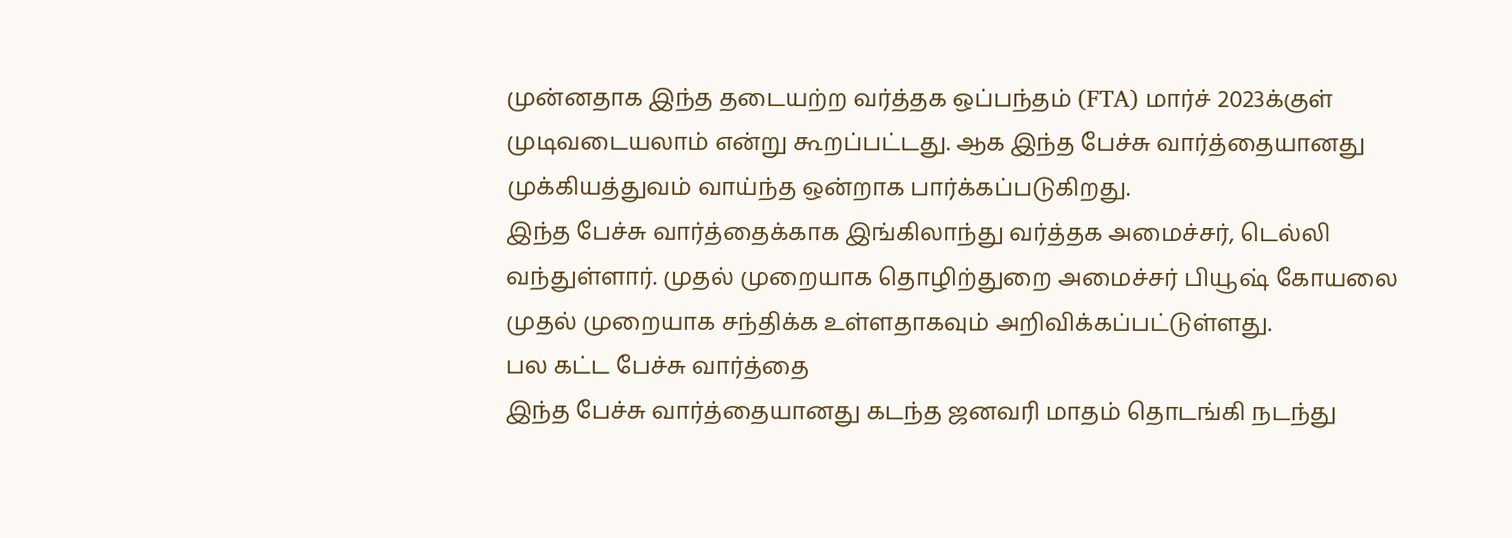முன்னதாக இந்த தடையற்ற வர்த்தக ஒப்பந்தம் (FTA) மார்ச் 2023க்குள் முடிவடையலாம் என்று கூறப்பட்டது. ஆக இந்த பேச்சு வார்த்தையானது முக்கியத்துவம் வாய்ந்த ஒன்றாக பார்க்கப்படுகிறது.
இந்த பேச்சு வார்த்தைக்காக இங்கிலாந்து வர்த்தக அமைச்சர், டெல்லி வந்துள்ளார். முதல் முறையாக தொழிற்துறை அமைச்சர் பியூஷ் கோயலை முதல் முறையாக சந்திக்க உள்ளதாகவும் அறிவிக்கப்பட்டுள்ளது.
பல கட்ட பேச்சு வார்த்தை
இந்த பேச்சு வார்த்தையானது கடந்த ஜனவரி மாதம் தொடங்கி நடந்து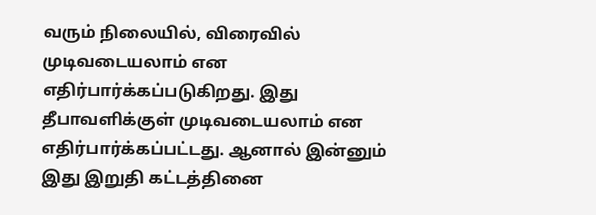வரும் நிலையில், விரைவில் முடிவடையலாம் என எதிர்பார்க்கப்படுகிறது. இது தீபாவளிக்குள் முடிவடையலாம் என எதிர்பார்க்கப்பட்டது. ஆனால் இன்னும் இது இறுதி கட்டத்தினை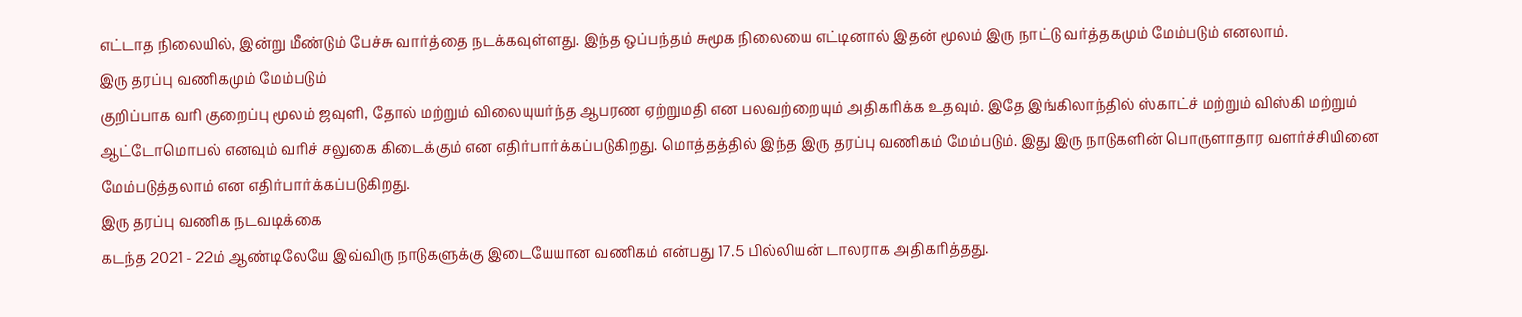எட்டாத நிலையில், இன்று மீண்டும் பேச்சு வார்த்தை நடக்கவுள்ளது. இந்த ஒப்பந்தம் சுமூக நிலையை எட்டினால் இதன் மூலம் இரு நாட்டு வர்த்தகமும் மேம்படும் எனலாம்.
இரு தரப்பு வணிகமும் மேம்படும்
குறிப்பாக வரி குறைப்பு மூலம் ஜவுளி, தோல் மற்றும் விலையுயர்ந்த ஆபரண ஏற்றுமதி என பலவற்றையும் அதிகரிக்க உதவும். இதே இங்கிலாந்தில் ஸ்காட்ச் மற்றும் விஸ்கி மற்றும் ஆட்டோமொபல் எனவும் வரிச் சலுகை கிடைக்கும் என எதிர்பார்க்கப்படுகிறது. மொத்தத்தில் இந்த இரு தரப்பு வணிகம் மேம்படும். இது இரு நாடுகளின் பொருளாதார வளர்ச்சியினை மேம்படுத்தலாம் என எதிர்பார்க்கப்படுகிறது.
இரு தரப்பு வணிக நடவடிக்கை
கடந்த 2021 - 22ம் ஆண்டிலேயே இவ்விரு நாடுகளுக்கு இடையேயான வணிகம் என்பது 17.5 பில்லியன் டாலராக அதிகரித்தது.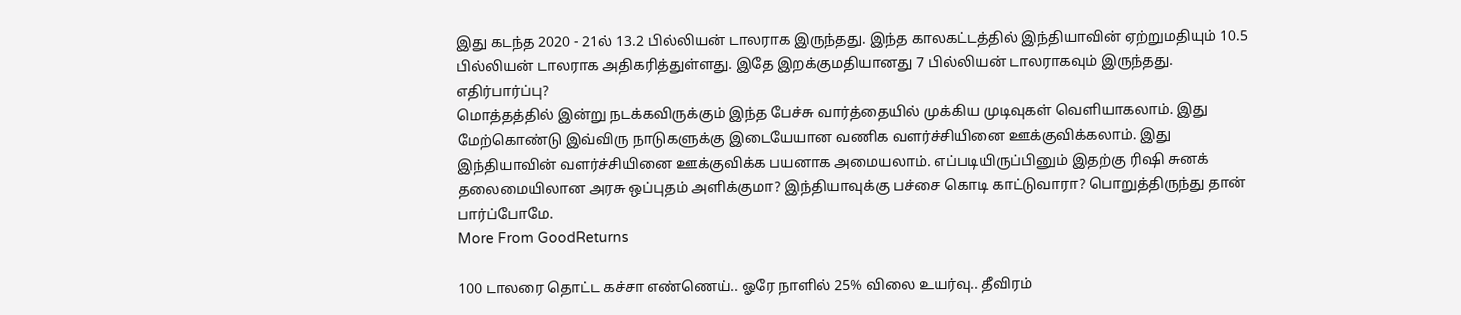இது கடந்த 2020 - 21ல் 13.2 பில்லியன் டாலராக இருந்தது. இந்த காலகட்டத்தில் இந்தியாவின் ஏற்றுமதியும் 10.5 பில்லியன் டாலராக அதிகரித்துள்ளது. இதே இறக்குமதியானது 7 பில்லியன் டாலராகவும் இருந்தது.
எதிர்பார்ப்பு?
மொத்தத்தில் இன்று நடக்கவிருக்கும் இந்த பேச்சு வார்த்தையில் முக்கிய முடிவுகள் வெளியாகலாம். இது மேற்கொண்டு இவ்விரு நாடுகளுக்கு இடையேயான வணிக வளர்ச்சியினை ஊக்குவிக்கலாம். இது இந்தியாவின் வளர்ச்சியினை ஊக்குவிக்க பயனாக அமையலாம். எப்படியிருப்பினும் இதற்கு ரிஷி சுனக் தலைமையிலான அரசு ஒப்புதம் அளிக்குமா? இந்தியாவுக்கு பச்சை கொடி காட்டுவாரா? பொறுத்திருந்து தான் பார்ப்போமே.
More From GoodReturns

100 டாலரை தொட்ட கச்சா எண்ணெய்.. ஓரே நாளில் 25% விலை உயர்வு.. தீவிரம்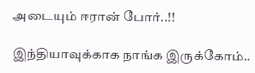அடையும் ஈரான் போர்..!!

இந்தியாவுக்காக நாங்க இருக்கோம்..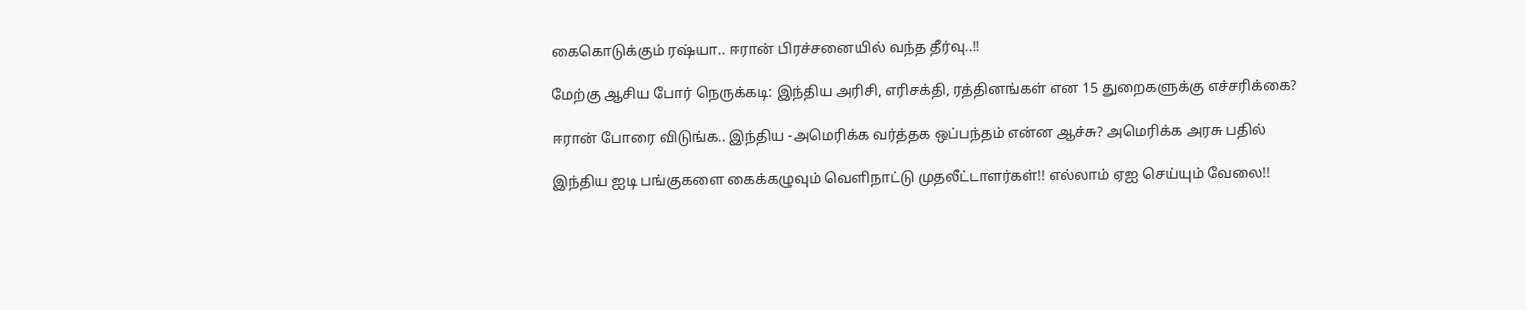கைகொடுக்கும் ரஷ்யா.. ஈரான் பிரச்சனையில் வந்த தீர்வு..!!

மேற்கு ஆசிய போர் நெருக்கடி: இந்திய அரிசி, எரிசக்தி, ரத்தினங்கள் என 15 துறைகளுக்கு எச்சரிக்கை?

ஈரான் போரை விடுங்க.. இந்திய -அமெரிக்க வர்த்தக ஒப்பந்தம் என்ன ஆச்சு? அமெரிக்க அரசு பதில்

இந்திய ஐடி பங்குகளை கைக்கழுவும் வெளிநாட்டு முதலீட்டாளர்கள்!! எல்லாம் ஏஐ செய்யும் வேலை!!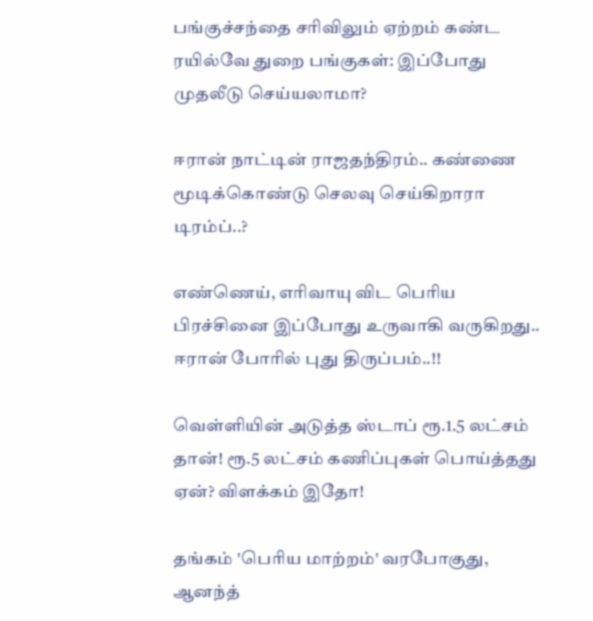பங்குச்சந்தை சரிவிலும் ஏற்றம் கண்ட ரயில்வே துறை பங்குகள்: இப்போது முதலீடு செய்யலாமா?

ஈரான் நாட்டின் ராஜதந்திரம்.. கண்ணை மூடிக்கொண்டு செலவு செய்கிறாரா டிரம்ப்..?

எண்ணெய், எரிவாயு விட பெரிய பிரச்சினை இப்போது உருவாகி வருகிறது.. ஈரான் போரில் புது திருப்பம்..!!

வெள்ளியின் அடுத்த ஸ்டாப் ரூ.1.5 லட்சம் தான்! ரூ.5 லட்சம் கணிப்புகள் பொய்த்தது ஏன்? விளக்கம் இதோ!

தங்கம் 'பெரிய மாற்றம்' வரபோகுது, ஆனந்த்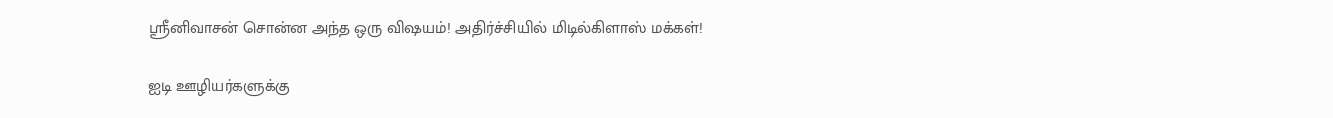ஸ்ரீனிவாசன் சொன்ன அந்த ஒரு விஷயம்! அதிர்ச்சியில் மிடில்கிளாஸ் மக்கள்!

ஐடி ஊழியர்களுக்கு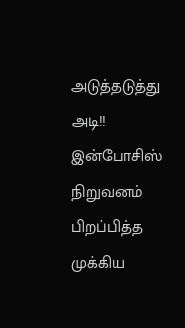அடுத்தடுத்து அடி!! இன்போசிஸ் நிறுவனம் பிறப்பித்த முக்கிய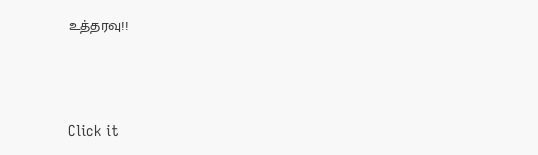உத்தரவு!!



Click it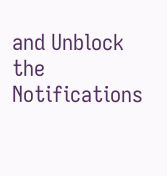and Unblock the Notifications